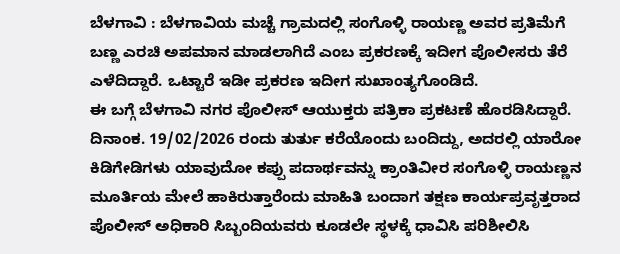ಬೆಳಗಾವಿ : ಬೆಳಗಾವಿಯ ಮಚ್ಚೆ ಗ್ರಾಮದಲ್ಲಿ ಸಂಗೊಳ್ಳಿ ರಾಯಣ್ಣ ಅವರ ಪ್ರತಿಮೆಗೆ ಬಣ್ಣ ಎರಚಿ ಅಪಮಾನ ಮಾಡಲಾಗಿದೆ ಎಂಬ ಪ್ರಕರಣಕ್ಕೆ ಇದೀಗ ಪೊಲೀಸರು ತೆರೆ ಎಳೆದಿದ್ದಾರೆ. ಒಟ್ಟಾರೆ ಇಡೀ ಪ್ರಕರಣ ಇದೀಗ ಸುಖಾಂತ್ಯಗೊಂಡಿದೆ.
ಈ ಬಗ್ಗೆ ಬೆಳಗಾವಿ ನಗರ ಪೊಲೀಸ್ ಆಯುಕ್ತರು ಪತ್ರಿಕಾ ಪ್ರಕಟಣೆ ಹೊರಡಿಸಿದ್ದಾರೆ.
ದಿನಾಂಕ. 19/02/2026 ರಂದು ತುರ್ತು ಕರೆಯೊಂದು ಬಂದಿದ್ದು, ಅದರಲ್ಲಿ ಯಾರೋ ಕಿಡಿಗೇಡಿಗಳು ಯಾವುದೋ ಕಪ್ಪು ಪದಾರ್ಥವನ್ನು ಕ್ರಾಂತಿವೀರ ಸಂಗೊಳ್ಳಿ ರಾಯಣ್ಣನ ಮೂರ್ತಿಯ ಮೇಲೆ ಹಾಕಿರುತ್ತಾರೆಂದು ಮಾಹಿತಿ ಬಂದಾಗ ತಕ್ಷಣ ಕಾರ್ಯಪ್ರವೃತ್ತರಾದ ಪೊಲೀಸ್ ಅಧಿಕಾರಿ ಸಿಬ್ಬಂದಿಯವರು ಕೂಡಲೇ ಸ್ಥಳಕ್ಕೆ ಧಾವಿಸಿ ಪರಿಶೀಲಿಸಿ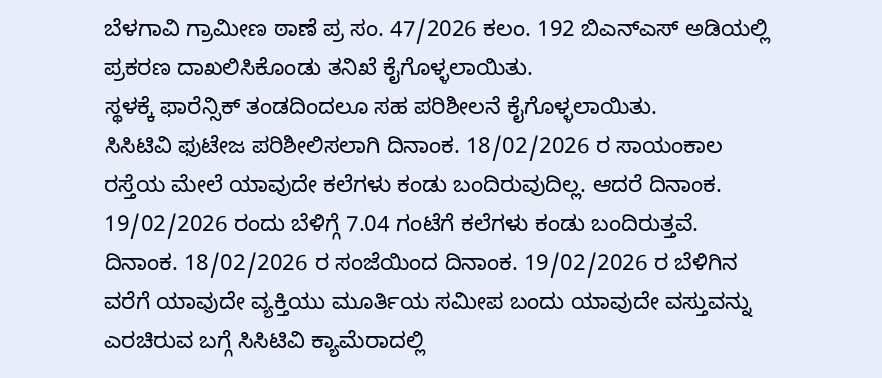ಬೆಳಗಾವಿ ಗ್ರಾಮೀಣ ಠಾಣೆ ಪ್ರ ಸಂ. 47/2026 ಕಲಂ. 192 ಬಿಎನ್ಎಸ್ ಅಡಿಯಲ್ಲಿ ಪ್ರಕರಣ ದಾಖಲಿಸಿಕೊಂಡು ತನಿಖೆ ಕೈಗೊಳ್ಳಲಾಯಿತು.
ಸ್ಥಳಕ್ಕೆ ಫಾರೆನ್ಸಿಕ್ ತಂಡದಿಂದಲೂ ಸಹ ಪರಿಶೀಲನೆ ಕೈಗೊಳ್ಳಲಾಯಿತು.
ಸಿಸಿಟಿವಿ ಫುಟೇಜ ಪರಿಶೀಲಿಸಲಾಗಿ ದಿನಾಂಕ. 18/02/2026 ರ ಸಾಯಂಕಾಲ ರಸ್ತೆಯ ಮೇಲೆ ಯಾವುದೇ ಕಲೆಗಳು ಕಂಡು ಬಂದಿರುವುದಿಲ್ಲ. ಆದರೆ ದಿನಾಂಕ. 19/02/2026 ರಂದು ಬೆಳಿಗ್ಗೆ 7.04 ಗಂಟೆಗೆ ಕಲೆಗಳು ಕಂಡು ಬಂದಿರುತ್ತವೆ. ದಿನಾಂಕ. 18/02/2026 ರ ಸಂಜೆಯಿಂದ ದಿನಾಂಕ. 19/02/2026 ರ ಬೆಳಿಗಿನ ವರೆಗೆ ಯಾವುದೇ ವ್ಯಕ್ತಿಯು ಮೂರ್ತಿಯ ಸಮೀಪ ಬಂದು ಯಾವುದೇ ವಸ್ತುವನ್ನು ಎರಚಿರುವ ಬಗ್ಗೆ ಸಿಸಿಟಿವಿ ಕ್ಯಾಮೆರಾದಲ್ಲಿ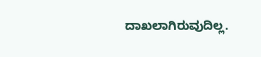ದಾಖಲಾಗಿರುವುದಿಲ್ಲ.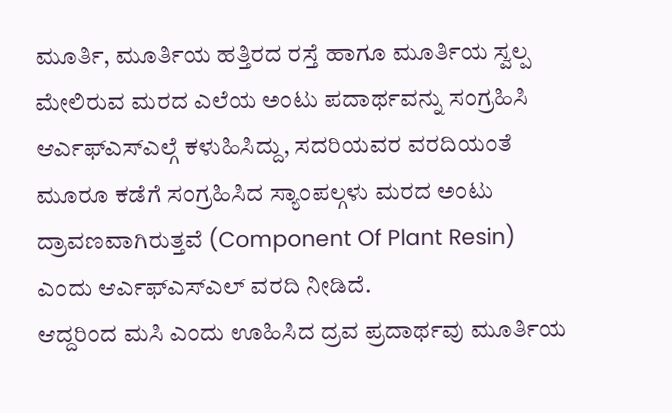ಮೂರ್ತಿ, ಮೂರ್ತಿಯ ಹತ್ತಿರದ ರಸ್ತೆ ಹಾಗೂ ಮೂರ್ತಿಯ ಸ್ವಲ್ಪ ಮೇಲಿರುವ ಮರದ ಎಲೆಯ ಅಂಟು ಪದಾರ್ಥವನ್ನು ಸಂಗ್ರಹಿಸಿ ಆರ್ಎಫ್ಎಸ್ಎಲ್ಗೆ ಕಳುಹಿಸಿದ್ದು, ಸದರಿಯವರ ವರದಿಯಂತೆ ಮೂರೂ ಕಡೆಗೆ ಸಂಗ್ರಹಿಸಿದ ಸ್ಯಾಂಪಲ್ಗಳು ಮರದ ಅಂಟು ದ್ರಾವಣವಾಗಿರುತ್ತವೆ (Component Of Plant Resin) ಎಂದು ಆರ್ಎಫ್ಎಸ್ಎಲ್ ವರದಿ ನೀಡಿದೆ.
ಆದ್ದರಿಂದ ಮಸಿ ಎಂದು ಊಹಿಸಿದ ದ್ರವ ಪ್ರದಾರ್ಥವು ಮೂರ್ತಿಯ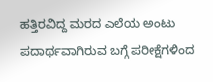ಹತ್ತಿರವಿದ್ದ ಮರದ ಎಲೆಯ ಅಂಟು ಪದಾರ್ಥವಾಗಿರುವ ಬಗ್ಗೆ ಪರೀಕ್ಷೆಗಳಿಂದ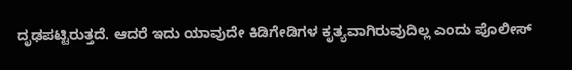ದೃಢಪಟ್ಟಿರುತ್ತದೆ. ಆದರೆ ಇದು ಯಾವುದೇ ಕಿಡಿಗೇಡಿಗಳ ಕೃತ್ಯವಾಗಿರುವುದಿಲ್ಲ ಎಂದು ಪೊಲೀಸ್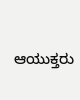ಆಯುಕ್ತರು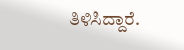ತಿಳಿಸಿದ್ದಾರೆ.